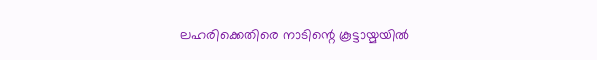ലഹരിക്കെതിരെ നാടിന്റെ കൂട്ടായ്മയില്‍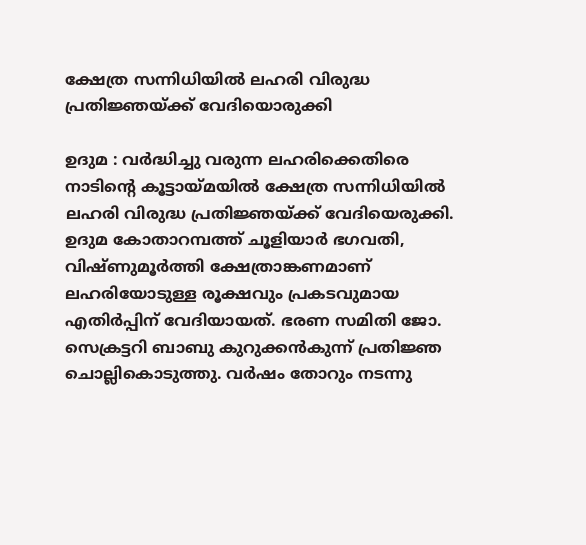ക്ഷേത്ര സന്നിധിയില്‍ ലഹരി വിരുദ്ധ പ്രതിജ്ഞയ്ക്ക് വേദിയൊരുക്കി

ഉദുമ : വര്‍ദ്ധിച്ചു വരുന്ന ലഹരിക്കെതിരെ നാടിന്റെ കൂട്ടായ്മയില്‍ ക്ഷേത്ര സന്നിധിയില്‍ ലഹരി വിരുദ്ധ പ്രതിജ്ഞയ്ക്ക് വേദിയെരുക്കി. ഉദുമ കോതാറമ്പത്ത് ചൂളിയാര്‍ ഭഗവതി, വിഷ്ണുമൂര്‍ത്തി ക്ഷേത്രാങ്കണമാണ് ലഹരിയോടുള്ള രൂക്ഷവും പ്രകടവുമായ എതിര്‍പ്പിന് വേദിയായത്. ഭരണ സമിതി ജോ. സെക്രട്ടറി ബാബു കുറുക്കന്‍കുന്ന് പ്രതിജ്ഞ ചൊല്ലികൊടുത്തു. വര്‍ഷം തോറും നടന്നു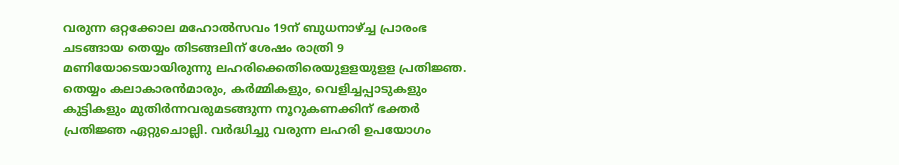വരുന്ന ഒറ്റക്കോല മഹോല്‍സവം 19ന് ബുധനാഴ്ച്ച പ്രാരംഭ ചടങ്ങായ തെയ്യം തിടങ്ങലിന് ശേഷം രാത്രി 9 മണിയോടെയായിരുന്നു ലഹരിക്കെതിരെയുളളയുളള പ്രതിജ്ഞ. തെയ്യം കലാകാരന്‍മാരും, കര്‍മ്മികളും, വെളിച്ചപ്പാടുകളും കുട്ടികളും മുതിര്‍ന്നവരുമടങ്ങുന്ന നൂറുകണക്കിന് ഭക്തര്‍ പ്രതിജ്ഞ ഏറ്റുചൊല്ലി. വര്‍ദ്ധിച്ചു വരുന്ന ലഹരി ഉപയോഗം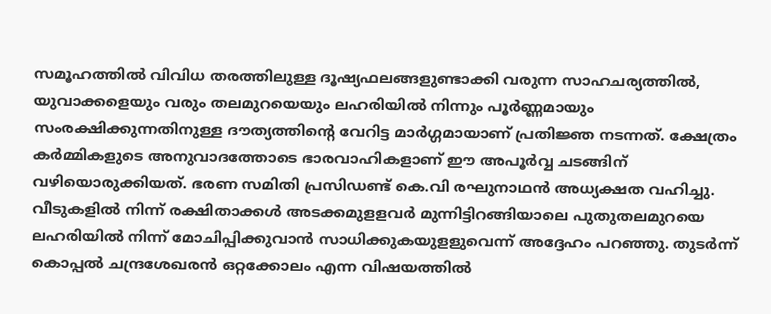സമൂഹത്തില്‍ വിവിധ തരത്തിലുള്ള ദൂഷ്യഫലങ്ങളുണ്ടാക്കി വരുന്ന സാഹചര്യത്തില്‍, യുവാക്കളെയും വരും തലമുറയെയും ലഹരിയില്‍ നിന്നും പൂര്‍ണ്ണമായും സംരക്ഷിക്കുന്നതിനുള്ള ദൗത്യത്തിന്റെ വേറിട്ട മാര്‍ഗ്ഗമായാണ് പ്രതിജ്ഞ നടന്നത്. ക്ഷേത്രം കര്‍മ്മികളുടെ അനുവാദത്തോടെ ഭാരവാഹികളാണ് ഈ അപൂര്‍വ്വ ചടങ്ങിന് വഴിയൊരുക്കിയത്. ഭരണ സമിതി പ്രസിഡണ്ട് കെ.വി രഘുനാഥന്‍ അധ്യക്ഷത വഹിച്ചു. വീടുകളില്‍ നിന്ന് രക്ഷിതാക്കള്‍ അടക്കമുളളവര്‍ മുന്നിട്ടിറങ്ങിയാലെ പുതുതലമുറയെ ലഹരിയില്‍ നിന്ന് മോചിപ്പിക്കുവാന്‍ സാധിക്കുകയുളളുവെന്ന് അദ്ദേഹം പറഞ്ഞു. തുടര്‍ന്ന് കൊപ്പല്‍ ചന്ദ്രശേഖരന്‍ ഒറ്റക്കോലം എന്ന വിഷയത്തില്‍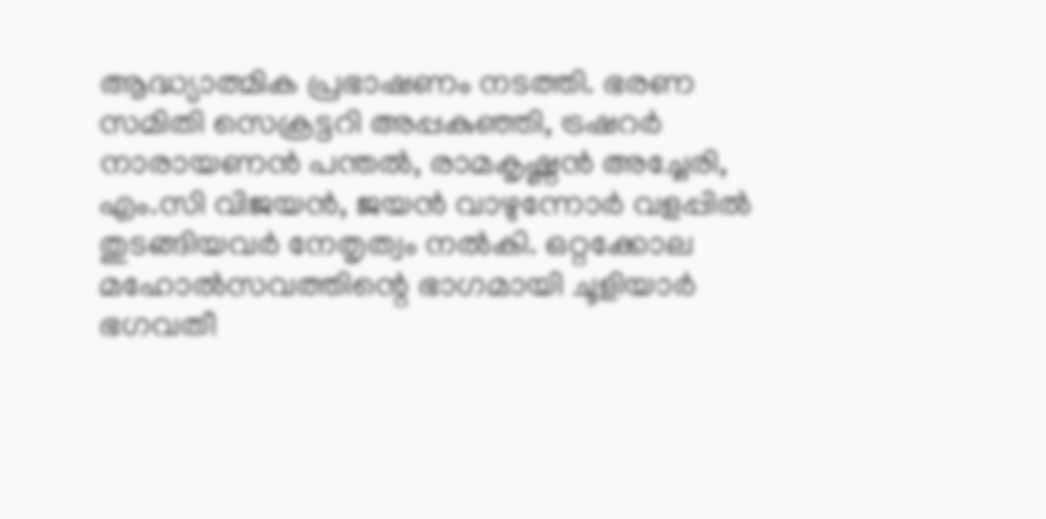ആദ്ധ്യാത്മിക പ്രഭാഷണം നടത്തി. ഭരണ സമിതി സെക്രട്ടറി അപ്പകുഞ്ഞി, ട്രഷറര്‍ നാരായണന്‍ പന്തല്‍, രാമകൃഷ്ണന്‍ അച്ചേരി, എം.സി വിജയന്‍, ജയന്‍ വാഴുന്നോര്‍ വളപ്പില്‍ തുടങ്ങിയവര്‍ നേതൃത്വം നല്‍കി. ഒറ്റക്കോല മഹോല്‍സവത്തിന്റെ ഭാഗമായി ചൂളിയാര്‍ ഭഗവതീ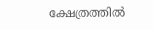ക്ഷേത്രത്തില്‍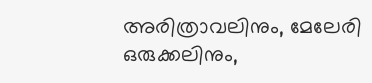അരിത്രാവലിനും, മേലേരി ഒരുക്കലിനും,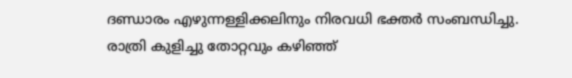ദണ്ഡാരം എഴുന്നള്ളിക്കലിനും നിരവധി ഭക്തര്‍ സംബന്ധിച്ചു. രാത്രി കുളിച്ചു തോറ്റവും കഴിഞ്ഞ്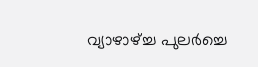വ്യാഴാഴ്ച്ച പുലര്‍ച്ചെ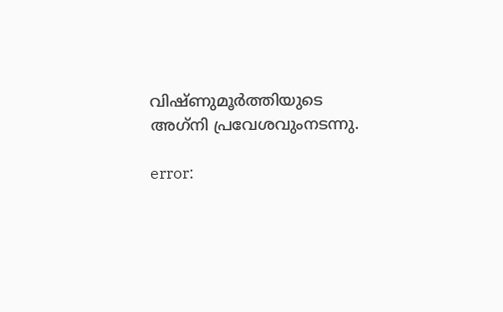വിഷ്ണുമൂര്‍ത്തിയുടെ അഗ്‌നി പ്രവേശവുംനടന്നു.

error: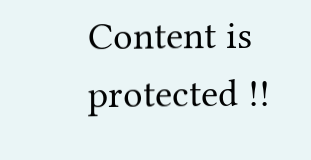Content is protected !!